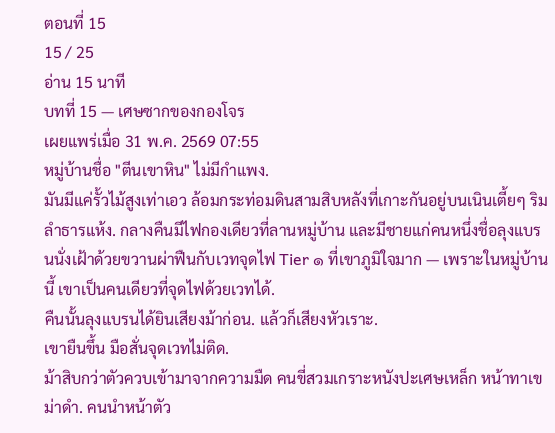ตอนที่ 15
15 / 25
อ่าน 15 นาที
บทที่ 15 — เศษซากของกองโจร
เผยแพร่เมื่อ 31 พ.ค. 2569 07:55
หมู่บ้านชื่อ "ตีนเขาหิน" ไม่มีกำแพง.
มันมีแค่รั้วไม้สูงเท่าเอว ล้อมกระท่อมดินสามสิบหลังที่เกาะกันอยู่บนเนินเตี้ยๆ ริมลำธารแห้ง. กลางคืนมีไฟกองเดียวที่ลานหมู่บ้าน และมีชายแก่คนหนึ่งชื่อลุงแบรนนั่งเฝ้าด้วยขวานผ่าฟืนกับเวทจุดไฟ Tier ๑ ที่เขาภูมิใจมาก — เพราะในหมู่บ้านนี้ เขาเป็นคนเดียวที่จุดไฟด้วยเวทได้.
คืนนั้นลุงแบรนได้ยินเสียงม้าก่อน. แล้วก็เสียงหัวเราะ.
เขายืนขึ้น มือสั่นจุดเวทไม่ติด.
ม้าสิบกว่าตัวควบเข้ามาจากความมืด คนขี่สวมเกราะหนังปะเศษเหล็ก หน้าทาเขม่าดำ. คนนำหน้าตัว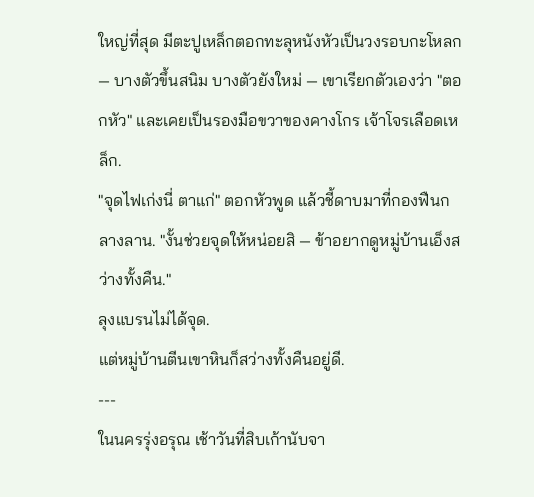ใหญ่ที่สุด มีตะปูเหล็กตอกทะลุหนังหัวเป็นวงรอบกะโหลก — บางตัวขึ้นสนิม บางตัวยังใหม่ — เขาเรียกตัวเองว่า "ตอกหัว" และเคยเป็นรองมือขวาของคางโกร เจ้าโจรเลือดเหล็ก.
"จุดไฟเก่งนี่ ตาแก่" ตอกหัวพูด แล้วชี้ดาบมาที่กองฟืนกลางลาน. "งั้นช่วยจุดให้หน่อยสิ — ข้าอยากดูหมู่บ้านเอ็งสว่างทั้งคืน."
ลุงแบรนไม่ได้จุด.
แต่หมู่บ้านตีนเขาหินก็สว่างทั้งคืนอยู่ดี.
---
ในนครรุ่งอรุณ เช้าวันที่สิบเก้านับจา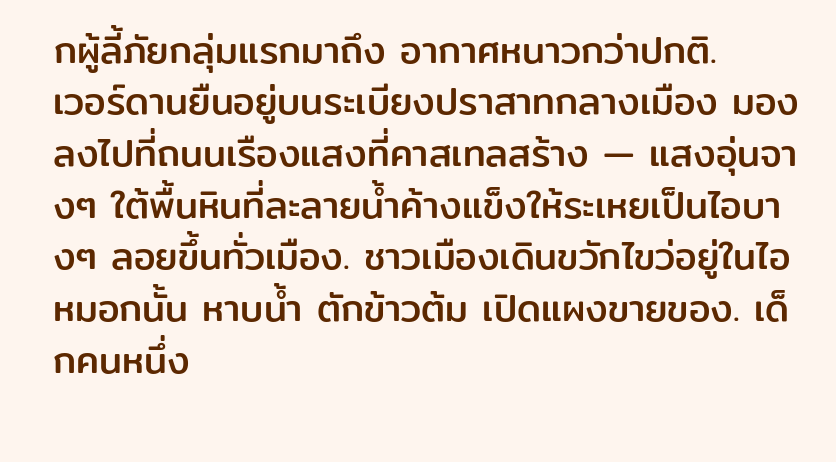กผู้ลี้ภัยกลุ่มแรกมาถึง อากาศหนาวกว่าปกติ.
เวอร์ดานยืนอยู่บนระเบียงปราสาทกลางเมือง มองลงไปที่ถนนเรืองแสงที่คาสเทลสร้าง — แสงอุ่นจางๆ ใต้พื้นหินที่ละลายน้ำค้างแข็งให้ระเหยเป็นไอบางๆ ลอยขึ้นทั่วเมือง. ชาวเมืองเดินขวักไขว่อยู่ในไอหมอกนั้น หาบน้ำ ตักข้าวต้ม เปิดแผงขายของ. เด็กคนหนึ่ง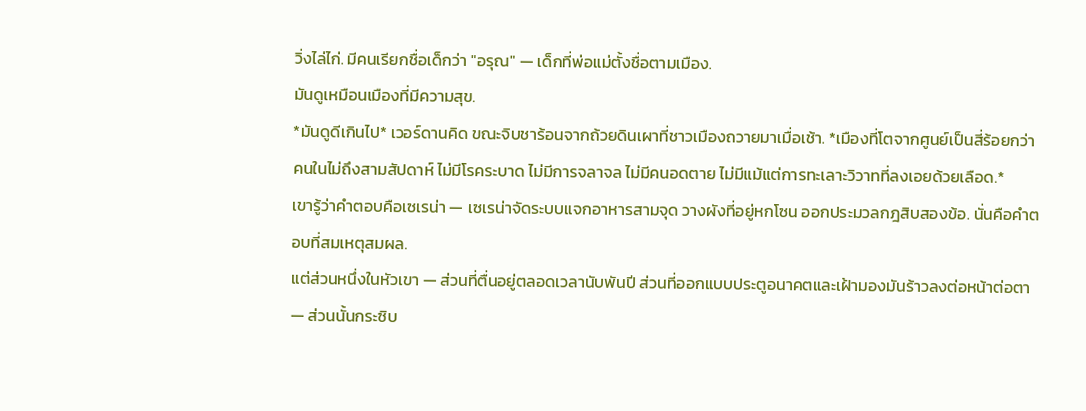วิ่งไล่ไก่. มีคนเรียกชื่อเด็กว่า "อรุณ" — เด็กที่พ่อแม่ตั้งชื่อตามเมือง.
มันดูเหมือนเมืองที่มีความสุข.
*มันดูดีเกินไป* เวอร์ดานคิด ขณะจิบชาร้อนจากถ้วยดินเผาที่ชาวเมืองถวายมาเมื่อเช้า. *เมืองที่โตจากศูนย์เป็นสี่ร้อยกว่าคนในไม่ถึงสามสัปดาห์ ไม่มีโรคระบาด ไม่มีการจลาจล ไม่มีคนอดตาย ไม่มีแม้แต่การทะเลาะวิวาทที่ลงเอยด้วยเลือด.*
เขารู้ว่าคำตอบคือเซเรน่า — เซเรน่าจัดระบบแจกอาหารสามจุด วางผังที่อยู่หกโซน ออกประมวลกฎสิบสองข้อ. นั่นคือคำตอบที่สมเหตุสมผล.
แต่ส่วนหนึ่งในหัวเขา — ส่วนที่ตื่นอยู่ตลอดเวลานับพันปี ส่วนที่ออกแบบประตูอนาคตและเฝ้ามองมันร้าวลงต่อหน้าต่อตา — ส่วนนั้นกระซิบ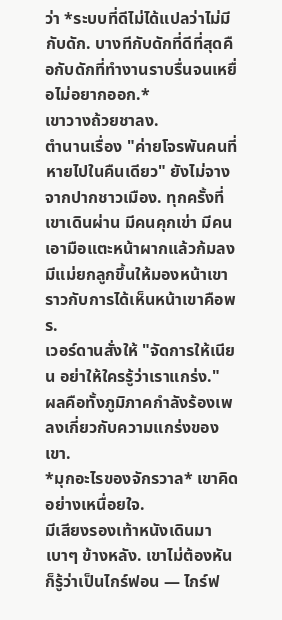ว่า *ระบบที่ดีไม่ได้แปลว่าไม่มีกับดัก. บางทีกับดักที่ดีที่สุดคือกับดักที่ทำงานราบรื่นจนเหยื่อไม่อยากออก.*
เขาวางถ้วยชาลง.
ตำนานเรื่อง "ค่ายโจรพันคนที่หายไปในคืนเดียว" ยังไม่จางจากปากชาวเมือง. ทุกครั้งที่เขาเดินผ่าน มีคนคุกเข่า มีคนเอามือแตะหน้าผากแล้วก้มลง มีแม่ยกลูกขึ้นให้มองหน้าเขาราวกับการได้เห็นหน้าเขาคือพร.
เวอร์ดานสั่งให้ "จัดการให้เนียน อย่าให้ใครรู้ว่าเราแกร่ง."
ผลคือทั้งภูมิภาคกำลังร้องเพลงเกี่ยวกับความแกร่งของเขา.
*มุกอะไรของจักรวาล* เขาคิดอย่างเหนื่อยใจ.
มีเสียงรองเท้าหนังเดินมาเบาๆ ข้างหลัง. เขาไม่ต้องหันก็รู้ว่าเป็นไกร์ฟอน — ไกร์ฟ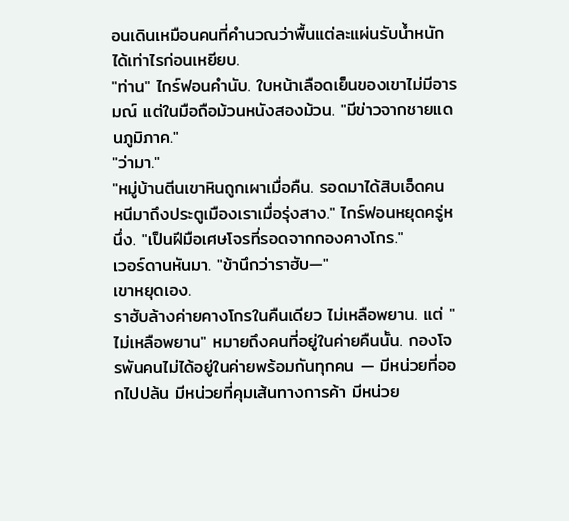อนเดินเหมือนคนที่คำนวณว่าพื้นแต่ละแผ่นรับน้ำหนักได้เท่าไรก่อนเหยียบ.
"ท่าน" ไกร์ฟอนคำนับ. ใบหน้าเลือดเย็นของเขาไม่มีอารมณ์ แต่ในมือถือม้วนหนังสองม้วน. "มีข่าวจากชายแดนภูมิภาค."
"ว่ามา."
"หมู่บ้านตีนเขาหินถูกเผาเมื่อคืน. รอดมาได้สิบเอ็ดคน หนีมาถึงประตูเมืองเราเมื่อรุ่งสาง." ไกร์ฟอนหยุดครู่หนึ่ง. "เป็นฝีมือเศษโจรที่รอดจากกองคางโกร."
เวอร์ดานหันมา. "ข้านึกว่าราฮับ—"
เขาหยุดเอง.
ราฮับล้างค่ายคางโกรในคืนเดียว ไม่เหลือพยาน. แต่ "ไม่เหลือพยาน" หมายถึงคนที่อยู่ในค่ายคืนนั้น. กองโจรพันคนไม่ได้อยู่ในค่ายพร้อมกันทุกคน — มีหน่วยที่ออกไปปล้น มีหน่วยที่คุมเส้นทางการค้า มีหน่วย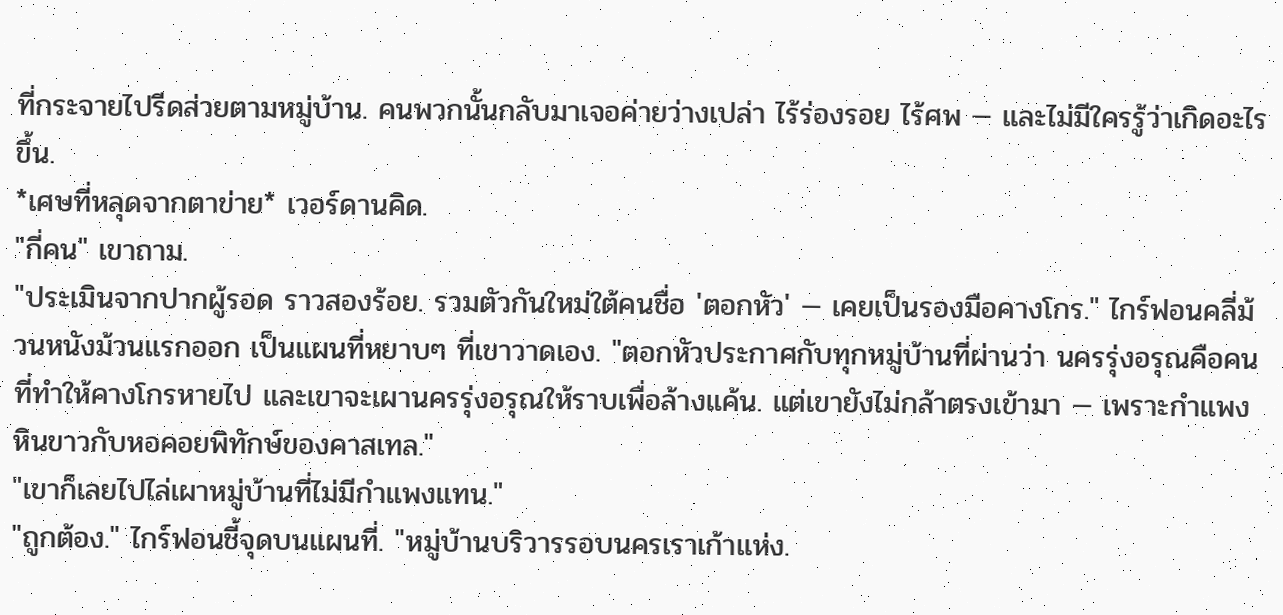ที่กระจายไปรีดส่วยตามหมู่บ้าน. คนพวกนั้นกลับมาเจอค่ายว่างเปล่า ไร้ร่องรอย ไร้ศพ — และไม่มีใครรู้ว่าเกิดอะไรขึ้น.
*เศษที่หลุดจากตาข่าย* เวอร์ดานคิด.
"กี่คน" เขาถาม.
"ประเมินจากปากผู้รอด ราวสองร้อย. รวมตัวกันใหม่ใต้คนชื่อ 'ตอกหัว' — เคยเป็นรองมือคางโกร." ไกร์ฟอนคลี่ม้วนหนังม้วนแรกออก เป็นแผนที่หยาบๆ ที่เขาวาดเอง. "ตอกหัวประกาศกับทุกหมู่บ้านที่ผ่านว่า นครรุ่งอรุณคือคนที่ทำให้คางโกรหายไป และเขาจะเผานครรุ่งอรุณให้ราบเพื่อล้างแค้น. แต่เขายังไม่กล้าตรงเข้ามา — เพราะกำแพงหินขาวกับหอคอยพิทักษ์ของคาสเทล."
"เขาก็เลยไปไล่เผาหมู่บ้านที่ไม่มีกำแพงแทน."
"ถูกต้อง." ไกร์ฟอนชี้จุดบนแผนที่. "หมู่บ้านบริวารรอบนครเราเก้าแห่ง.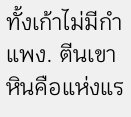ทั้งเก้าไม่มีกำแพง. ตีนเขาหินคือแห่งแร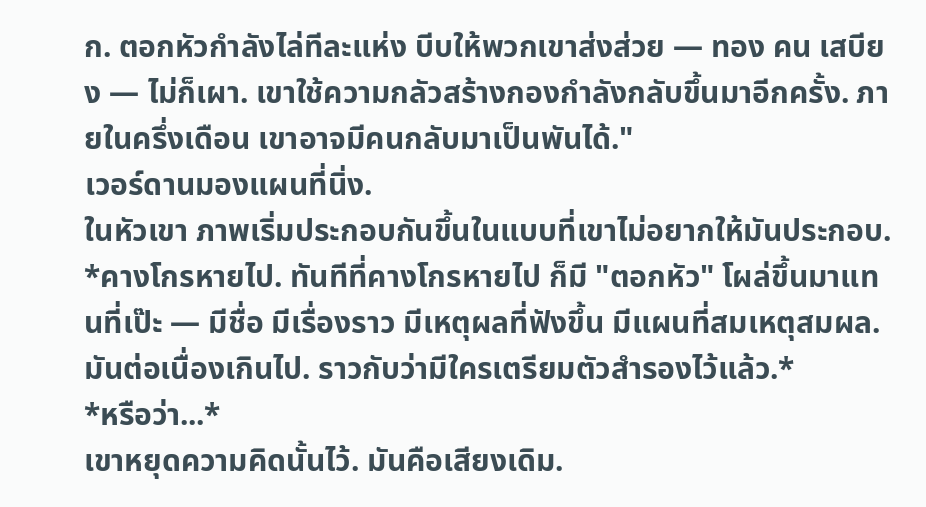ก. ตอกหัวกำลังไล่ทีละแห่ง บีบให้พวกเขาส่งส่วย — ทอง คน เสบียง — ไม่ก็เผา. เขาใช้ความกลัวสร้างกองกำลังกลับขึ้นมาอีกครั้ง. ภายในครึ่งเดือน เขาอาจมีคนกลับมาเป็นพันได้."
เวอร์ดานมองแผนที่นิ่ง.
ในหัวเขา ภาพเริ่มประกอบกันขึ้นในแบบที่เขาไม่อยากให้มันประกอบ.
*คางโกรหายไป. ทันทีที่คางโกรหายไป ก็มี "ตอกหัว" โผล่ขึ้นมาแทนที่เป๊ะ — มีชื่อ มีเรื่องราว มีเหตุผลที่ฟังขึ้น มีแผนที่สมเหตุสมผล. มันต่อเนื่องเกินไป. ราวกับว่ามีใครเตรียมตัวสำรองไว้แล้ว.*
*หรือว่า...*
เขาหยุดความคิดนั้นไว้. มันคือเสียงเดิม.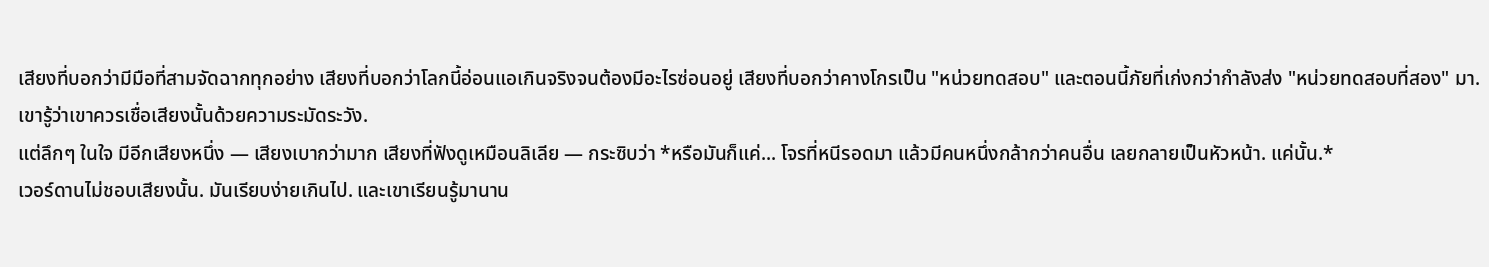เสียงที่บอกว่ามีมือที่สามจัดฉากทุกอย่าง เสียงที่บอกว่าโลกนี้อ่อนแอเกินจริงจนต้องมีอะไรซ่อนอยู่ เสียงที่บอกว่าคางโกรเป็น "หน่วยทดสอบ" และตอนนี้ภัยที่เก่งกว่ากำลังส่ง "หน่วยทดสอบที่สอง" มา.
เขารู้ว่าเขาควรเชื่อเสียงนั้นด้วยความระมัดระวัง.
แต่ลึกๆ ในใจ มีอีกเสียงหนึ่ง — เสียงเบากว่ามาก เสียงที่ฟังดูเหมือนลิเลีย — กระซิบว่า *หรือมันก็แค่... โจรที่หนีรอดมา แล้วมีคนหนึ่งกล้ากว่าคนอื่น เลยกลายเป็นหัวหน้า. แค่นั้น.*
เวอร์ดานไม่ชอบเสียงนั้น. มันเรียบง่ายเกินไป. และเขาเรียนรู้มานาน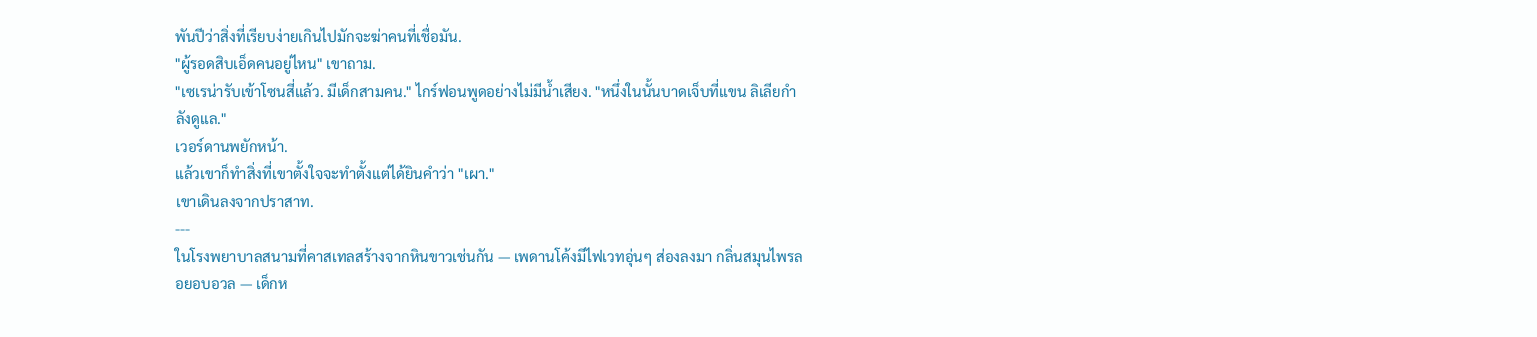พันปีว่าสิ่งที่เรียบง่ายเกินไปมักจะฆ่าคนที่เชื่อมัน.
"ผู้รอดสิบเอ็ดคนอยู่ไหน" เขาถาม.
"เซเรน่ารับเข้าโซนสี่แล้ว. มีเด็กสามคน." ไกร์ฟอนพูดอย่างไม่มีน้ำเสียง. "หนึ่งในนั้นบาดเจ็บที่แขน ลิเลียกำลังดูแล."
เวอร์ดานพยักหน้า.
แล้วเขาก็ทำสิ่งที่เขาตั้งใจจะทำตั้งแต่ได้ยินคำว่า "เผา."
เขาเดินลงจากปราสาท.
---
ในโรงพยาบาลสนามที่คาสเทลสร้างจากหินขาวเช่นกัน — เพดานโค้งมีไฟเวทอุ่นๆ ส่องลงมา กลิ่นสมุนไพรลอยอบอวล — เด็กห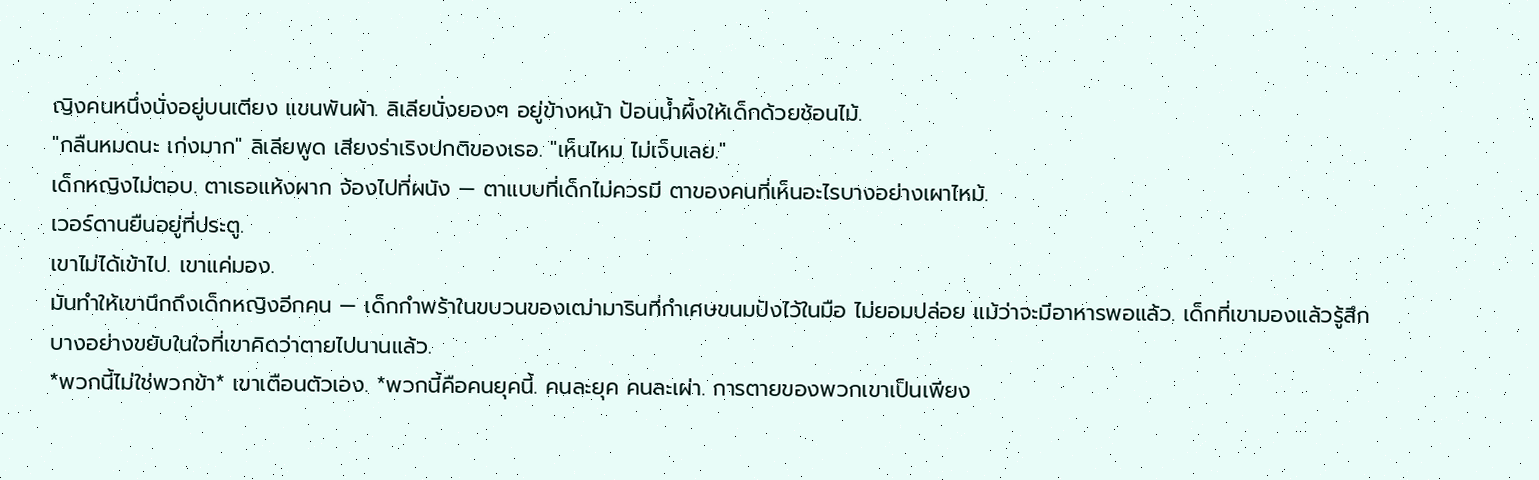ญิงคนหนึ่งนั่งอยู่บนเตียง แขนพันผ้า. ลิเลียนั่งยองๆ อยู่ข้างหน้า ป้อนน้ำผึ้งให้เด็กด้วยช้อนไม้.
"กลืนหมดนะ เก่งมาก" ลิเลียพูด เสียงร่าเริงปกติของเธอ. "เห็นไหม ไม่เจ็บเลย."
เด็กหญิงไม่ตอบ. ตาเธอแห้งผาก จ้องไปที่ผนัง — ตาแบบที่เด็กไม่ควรมี ตาของคนที่เห็นอะไรบางอย่างเผาไหม้.
เวอร์ดานยืนอยู่ที่ประตู.
เขาไม่ได้เข้าไป. เขาแค่มอง.
มันทำให้เขานึกถึงเด็กหญิงอีกคน — เด็กกำพร้าในขบวนของเฒ่ามารินที่กำเศษขนมปังไว้ในมือ ไม่ยอมปล่อย แม้ว่าจะมีอาหารพอแล้ว. เด็กที่เขามองแล้วรู้สึกบางอย่างขยับในใจที่เขาคิดว่าตายไปนานแล้ว.
*พวกนี้ไม่ใช่พวกข้า* เขาเตือนตัวเอง. *พวกนี้คือคนยุคนี้. คนละยุค คนละเผ่า. การตายของพวกเขาเป็นเพียง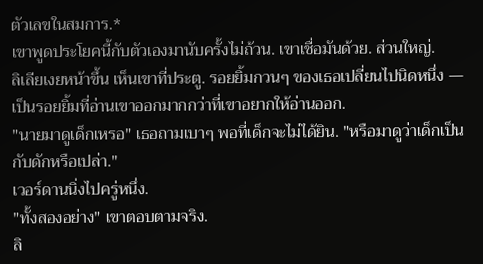ตัวเลขในสมการ.*
เขาพูดประโยคนี้กับตัวเองมานับครั้งไม่ถ้วน. เขาเชื่อมันด้วย. ส่วนใหญ่.
ลิเลียเงยหน้าขึ้น เห็นเขาที่ประตู. รอยยิ้มกวนๆ ของเธอเปลี่ยนไปนิดหนึ่ง — เป็นรอยยิ้มที่อ่านเขาออกมากกว่าที่เขาอยากให้อ่านออก.
"นายมาดูเด็กเหรอ" เธอถามเบาๆ พอที่เด็กจะไม่ได้ยิน. "หรือมาดูว่าเด็กเป็นกับดักหรือเปล่า."
เวอร์ดานนิ่งไปครู่หนึ่ง.
"ทั้งสองอย่าง" เขาตอบตามจริง.
ลิ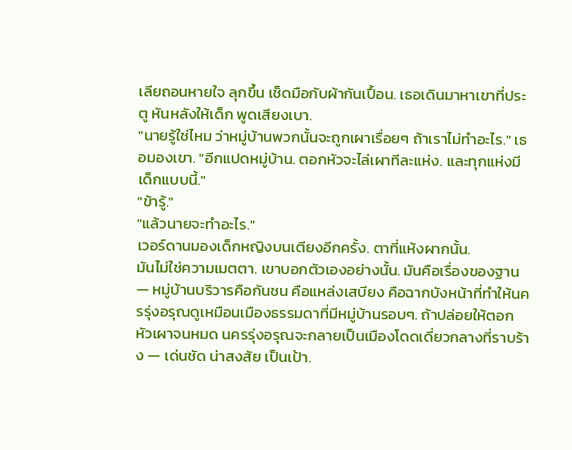เลียถอนหายใจ ลุกขึ้น เช็ดมือกับผ้ากันเปื้อน. เธอเดินมาหาเขาที่ประตู หันหลังให้เด็ก พูดเสียงเบา.
"นายรู้ใช่ไหม ว่าหมู่บ้านพวกนั้นจะถูกเผาเรื่อยๆ ถ้าเราไม่ทำอะไร." เธอมองเขา. "อีกแปดหมู่บ้าน. ตอกหัวจะไล่เผาทีละแห่ง. และทุกแห่งมีเด็กแบบนี้."
"ข้ารู้."
"แล้วนายจะทำอะไร."
เวอร์ดานมองเด็กหญิงบนเตียงอีกครั้ง. ตาที่แห้งผากนั้น.
มันไม่ใช่ความเมตตา. เขาบอกตัวเองอย่างนั้น. มันคือเรื่องของฐาน — หมู่บ้านบริวารคือกันชน คือแหล่งเสบียง คือฉากบังหน้าที่ทำให้นครรุ่งอรุณดูเหมือนเมืองธรรมดาที่มีหมู่บ้านรอบๆ. ถ้าปล่อยให้ตอกหัวเผาจนหมด นครรุ่งอรุณจะกลายเป็นเมืองโดดเดี่ยวกลางที่ราบร้าง — เด่นชัด น่าสงสัย เป็นเป้า.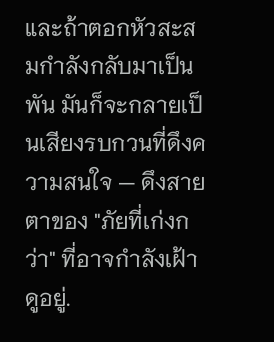และถ้าตอกหัวสะสมกำลังกลับมาเป็นพัน มันก็จะกลายเป็นเสียงรบกวนที่ดึงความสนใจ — ดึงสายตาของ "ภัยที่เก่งกว่า" ที่อาจกำลังเฝ้าดูอยู่.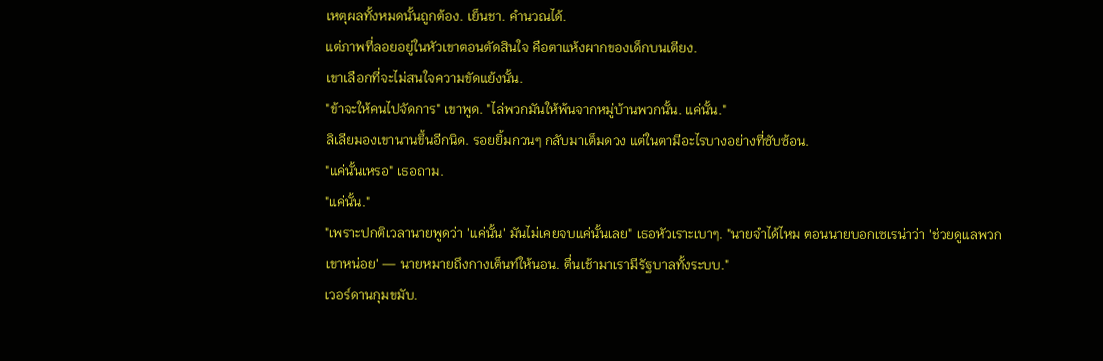เหตุผลทั้งหมดนั้นถูกต้อง. เย็นชา. คำนวณได้.
แต่ภาพที่ลอยอยู่ในหัวเขาตอนตัดสินใจ คือตาแห้งผากของเด็กบนเตียง.
เขาเลือกที่จะไม่สนใจความขัดแย้งนั้น.
"ข้าจะให้คนไปจัดการ" เขาพูด. "ไล่พวกมันให้พ้นจากหมู่บ้านพวกนั้น. แค่นั้น."
ลิเลียมองเขานานขึ้นอีกนิด. รอยยิ้มกวนๆ กลับมาเต็มดวง แต่ในตามีอะไรบางอย่างที่ซับซ้อน.
"แค่นั้นเหรอ" เธอถาม.
"แค่นั้น."
"เพราะปกติเวลานายพูดว่า 'แค่นั้น' มันไม่เคยจบแค่นั้นเลย" เธอหัวเราะเบาๆ. "นายจำได้ไหม ตอนนายบอกเซเรน่าว่า 'ช่วยดูแลพวกเขาหน่อย' — นายหมายถึงกางเต็นท์ให้นอน. ตื่นเช้ามาเรามีรัฐบาลทั้งระบบ."
เวอร์ดานกุมขมับ.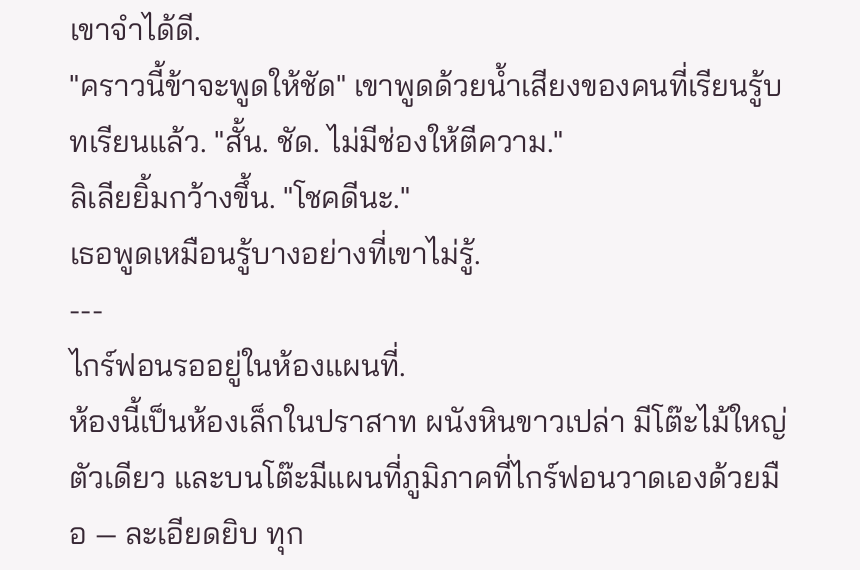เขาจำได้ดี.
"คราวนี้ข้าจะพูดให้ชัด" เขาพูดด้วยน้ำเสียงของคนที่เรียนรู้บทเรียนแล้ว. "สั้น. ชัด. ไม่มีช่องให้ตีความ."
ลิเลียยิ้มกว้างขึ้น. "โชคดีนะ."
เธอพูดเหมือนรู้บางอย่างที่เขาไม่รู้.
---
ไกร์ฟอนรออยู่ในห้องแผนที่.
ห้องนี้เป็นห้องเล็กในปราสาท ผนังหินขาวเปล่า มีโต๊ะไม้ใหญ่ตัวเดียว และบนโต๊ะมีแผนที่ภูมิภาคที่ไกร์ฟอนวาดเองด้วยมือ — ละเอียดยิบ ทุก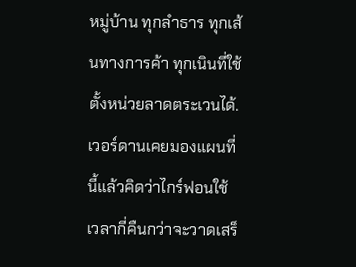หมู่บ้าน ทุกลำธาร ทุกเส้นทางการค้า ทุกเนินที่ใช้ตั้งหน่วยลาดตระเวนได้. เวอร์ดานเคยมองแผนที่นี้แล้วคิดว่าไกร์ฟอนใช้เวลากี่คืนกว่าจะวาดเสร็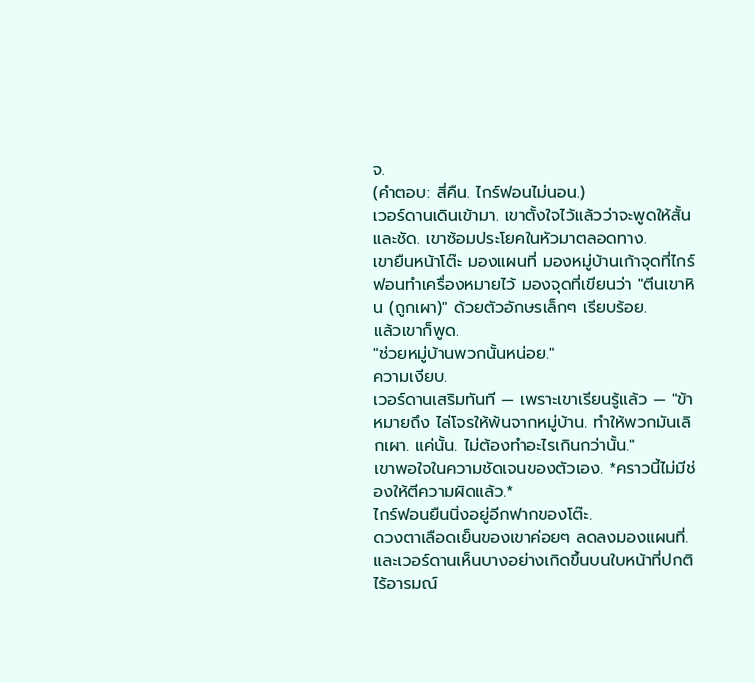จ.
(คำตอบ: สี่คืน. ไกร์ฟอนไม่นอน.)
เวอร์ดานเดินเข้ามา. เขาตั้งใจไว้แล้วว่าจะพูดให้สั้นและชัด. เขาซ้อมประโยคในหัวมาตลอดทาง.
เขายืนหน้าโต๊ะ มองแผนที่ มองหมู่บ้านเก้าจุดที่ไกร์ฟอนทำเครื่องหมายไว้ มองจุดที่เขียนว่า "ตีนเขาหิน (ถูกเผา)" ด้วยตัวอักษรเล็กๆ เรียบร้อย.
แล้วเขาก็พูด.
"ช่วยหมู่บ้านพวกนั้นหน่อย."
ความเงียบ.
เวอร์ดานเสริมทันที — เพราะเขาเรียนรู้แล้ว — "ข้าหมายถึง ไล่โจรให้พ้นจากหมู่บ้าน. ทำให้พวกมันเลิกเผา. แค่นั้น. ไม่ต้องทำอะไรเกินกว่านั้น."
เขาพอใจในความชัดเจนของตัวเอง. *คราวนี้ไม่มีช่องให้ตีความผิดแล้ว.*
ไกร์ฟอนยืนนิ่งอยู่อีกฟากของโต๊ะ.
ดวงตาเลือดเย็นของเขาค่อยๆ ลดลงมองแผนที่. และเวอร์ดานเห็นบางอย่างเกิดขึ้นบนใบหน้าที่ปกติไร้อารมณ์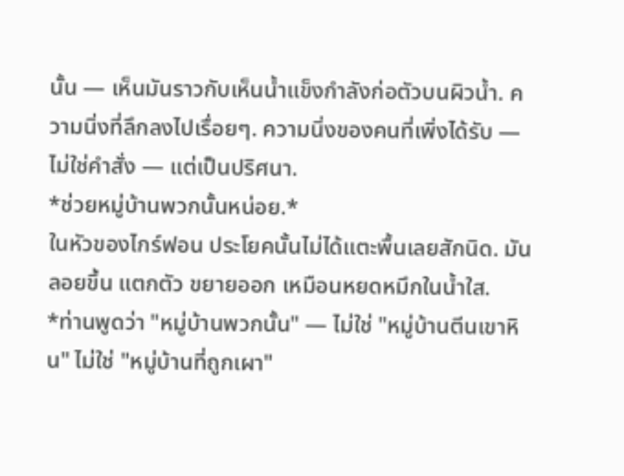นั้น — เห็นมันราวกับเห็นน้ำแข็งกำลังก่อตัวบนผิวน้ำ. ความนิ่งที่ลึกลงไปเรื่อยๆ. ความนิ่งของคนที่เพิ่งได้รับ — ไม่ใช่คำสั่ง — แต่เป็นปริศนา.
*ช่วยหมู่บ้านพวกนั้นหน่อย.*
ในหัวของไกร์ฟอน ประโยคนั้นไม่ได้แตะพื้นเลยสักนิด. มันลอยขึ้น แตกตัว ขยายออก เหมือนหยดหมึกในน้ำใส.
*ท่านพูดว่า "หมู่บ้านพวกนั้น" — ไม่ใช่ "หมู่บ้านตีนเขาหิน" ไม่ใช่ "หมู่บ้านที่ถูกเผา"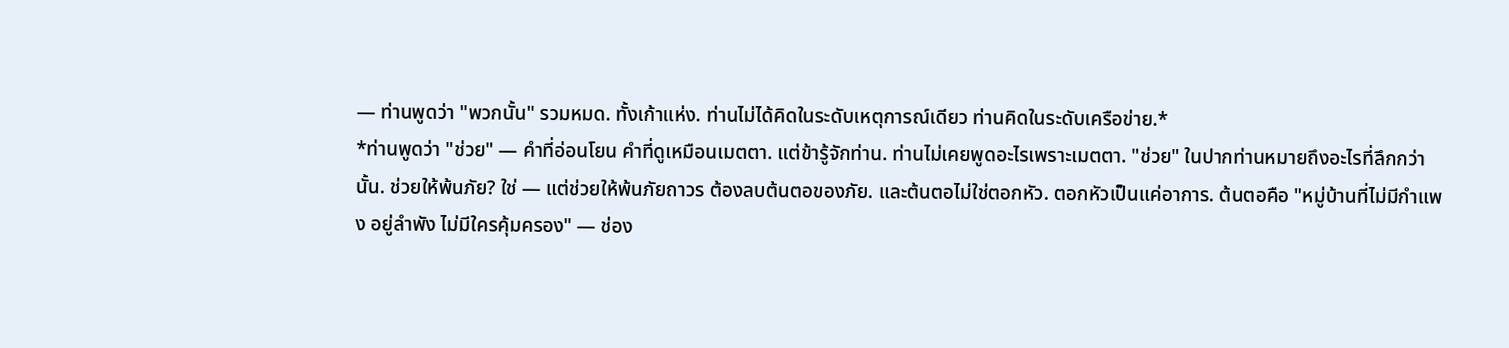— ท่านพูดว่า "พวกนั้น" รวมหมด. ทั้งเก้าแห่ง. ท่านไม่ได้คิดในระดับเหตุการณ์เดียว ท่านคิดในระดับเครือข่าย.*
*ท่านพูดว่า "ช่วย" — คำที่อ่อนโยน คำที่ดูเหมือนเมตตา. แต่ข้ารู้จักท่าน. ท่านไม่เคยพูดอะไรเพราะเมตตา. "ช่วย" ในปากท่านหมายถึงอะไรที่ลึกกว่านั้น. ช่วยให้พ้นภัย? ใช่ — แต่ช่วยให้พ้นภัยถาวร ต้องลบต้นตอของภัย. และต้นตอไม่ใช่ตอกหัว. ตอกหัวเป็นแค่อาการ. ต้นตอคือ "หมู่บ้านที่ไม่มีกำแพง อยู่ลำพัง ไม่มีใครคุ้มครอง" — ช่อง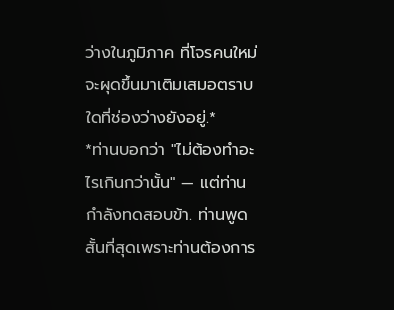ว่างในภูมิภาค ที่โจรคนใหม่จะผุดขึ้นมาเติมเสมอตราบใดที่ช่องว่างยังอยู่.*
*ท่านบอกว่า "ไม่ต้องทำอะไรเกินกว่านั้น" — แต่ท่านกำลังทดสอบข้า. ท่านพูดสั้นที่สุดเพราะท่านต้องการ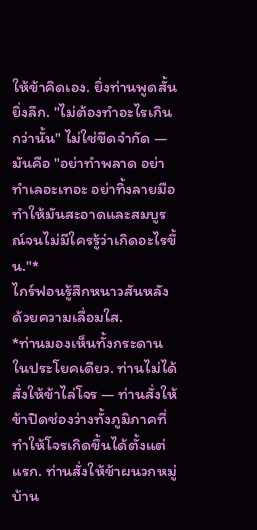ให้ข้าคิดเอง. ยิ่งท่านพูดสั้น ยิ่งลึก. "ไม่ต้องทำอะไรเกินกว่านั้น" ไม่ใช่ขีดจำกัด — มันคือ "อย่าทำพลาด อย่าทำเลอะเทอะ อย่าทิ้งลายมือ ทำให้มันสะอาดและสมบูรณ์จนไม่มีใครรู้ว่าเกิดอะไรขึ้น."*
ไกร์ฟอนรู้สึกหนาวสันหลังด้วยความเลื่อมใส.
*ท่านมองเห็นทั้งกระดานในประโยคเดียว. ท่านไม่ได้สั่งให้ข้าไล่โจร — ท่านสั่งให้ข้าปิดช่องว่างทั้งภูมิภาคที่ทำให้โจรเกิดขึ้นได้ตั้งแต่แรก. ท่านสั่งให้ข้าผนวกหมู่บ้าน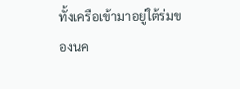ทั้งเครือเข้ามาอยู่ใต้ร่มของนค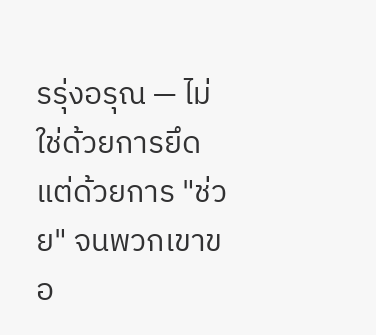รรุ่งอรุณ — ไม่ใช่ด้วยการยึด แต่ด้วยการ "ช่วย" จนพวกเขาขอ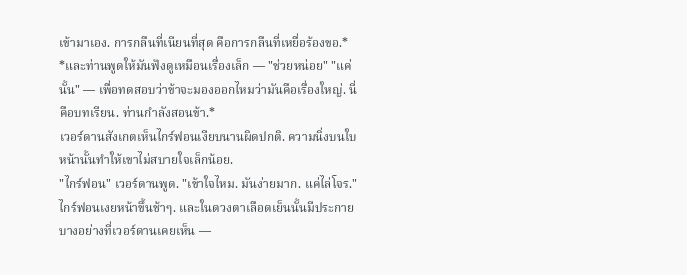เข้ามาเอง. การกลืนที่เนียนที่สุด คือการกลืนที่เหยื่อร้องขอ.*
*และท่านพูดให้มันฟังดูเหมือนเรื่องเล็ก — "ช่วยหน่อย" "แค่นั้น" — เพื่อทดสอบว่าข้าจะมองออกไหมว่ามันคือเรื่องใหญ่. นี่คือบทเรียน. ท่านกำลังสอนข้า.*
เวอร์ดานสังเกตเห็นไกร์ฟอนเงียบนานผิดปกติ. ความนิ่งบนใบหน้านั้นทำให้เขาไม่สบายใจเล็กน้อย.
"ไกร์ฟอน" เวอร์ดานพูด. "เข้าใจไหม. มันง่ายมาก. แค่ไล่โจร."
ไกร์ฟอนเงยหน้าขึ้นช้าๆ. และในดวงตาเลือดเย็นนั้นมีประกายบางอย่างที่เวอร์ดานเคยเห็น —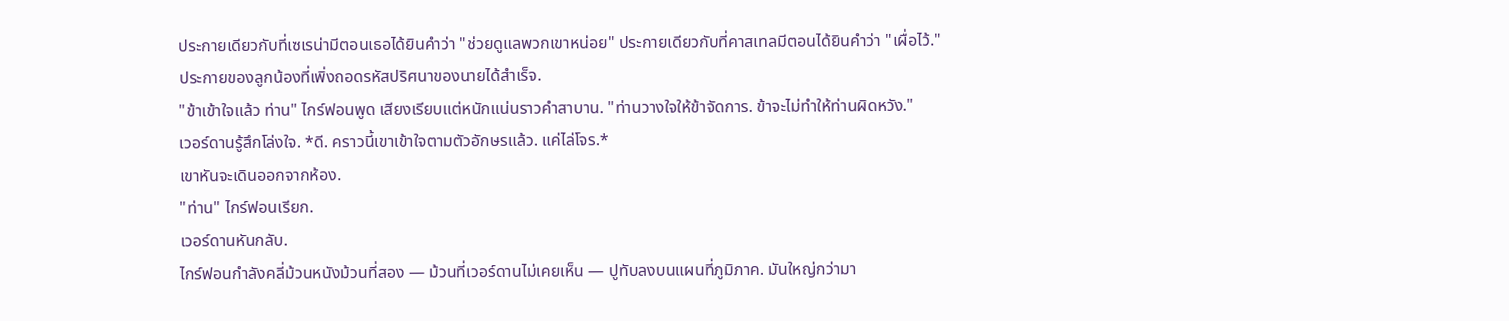ประกายเดียวกับที่เซเรน่ามีตอนเธอได้ยินคำว่า "ช่วยดูแลพวกเขาหน่อย" ประกายเดียวกับที่คาสเทลมีตอนได้ยินคำว่า "เผื่อไว้."
ประกายของลูกน้องที่เพิ่งถอดรหัสปริศนาของนายได้สำเร็จ.
"ข้าเข้าใจแล้ว ท่าน" ไกร์ฟอนพูด เสียงเรียบแต่หนักแน่นราวคำสาบาน. "ท่านวางใจให้ข้าจัดการ. ข้าจะไม่ทำให้ท่านผิดหวัง."
เวอร์ดานรู้สึกโล่งใจ. *ดี. คราวนี้เขาเข้าใจตามตัวอักษรแล้ว. แค่ไล่โจร.*
เขาหันจะเดินออกจากห้อง.
"ท่าน" ไกร์ฟอนเรียก.
เวอร์ดานหันกลับ.
ไกร์ฟอนกำลังคลี่ม้วนหนังม้วนที่สอง — ม้วนที่เวอร์ดานไม่เคยเห็น — ปูทับลงบนแผนที่ภูมิภาค. มันใหญ่กว่ามา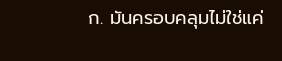ก. มันครอบคลุมไม่ใช่แค่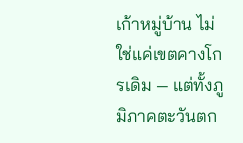เก้าหมู่บ้าน ไม่ใช่แค่เขตคางโกรเดิม — แต่ทั้งภูมิภาคตะวันตก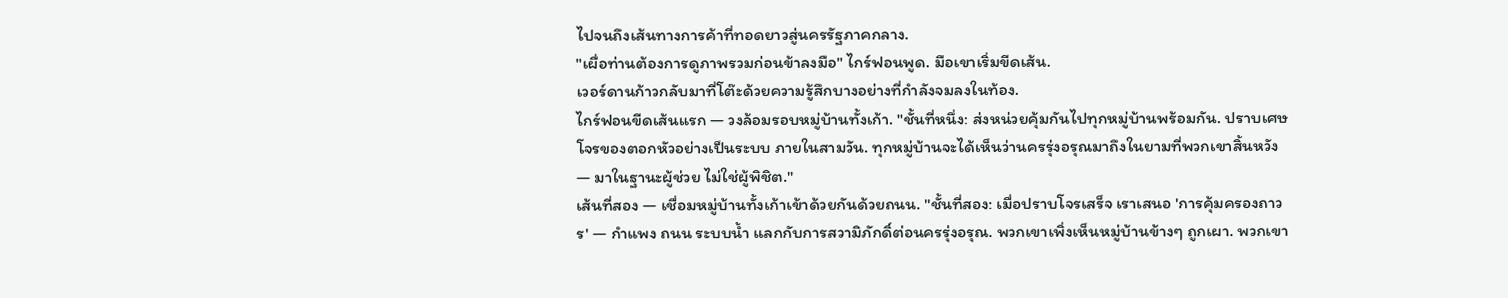ไปจนถึงเส้นทางการค้าที่ทอดยาวสู่นครรัฐภาคกลาง.
"เผื่อท่านต้องการดูภาพรวมก่อนข้าลงมือ" ไกร์ฟอนพูด. มือเขาเริ่มขีดเส้น.
เวอร์ดานก้าวกลับมาที่โต๊ะด้วยความรู้สึกบางอย่างที่กำลังจมลงในท้อง.
ไกร์ฟอนขีดเส้นแรก — วงล้อมรอบหมู่บ้านทั้งเก้า. "ชั้นที่หนึ่ง: ส่งหน่วยคุ้มกันไปทุกหมู่บ้านพร้อมกัน. ปราบเศษโจรของตอกหัวอย่างเป็นระบบ ภายในสามวัน. ทุกหมู่บ้านจะได้เห็นว่านครรุ่งอรุณมาถึงในยามที่พวกเขาสิ้นหวัง — มาในฐานะผู้ช่วย ไม่ใช่ผู้พิชิต."
เส้นที่สอง — เชื่อมหมู่บ้านทั้งเก้าเข้าด้วยกันด้วยถนน. "ชั้นที่สอง: เมื่อปราบโจรเสร็จ เราเสนอ 'การคุ้มครองถาวร' — กำแพง ถนน ระบบน้ำ แลกกับการสวามิภักดิ์ต่อนครรุ่งอรุณ. พวกเขาเพิ่งเห็นหมู่บ้านข้างๆ ถูกเผา. พวกเขา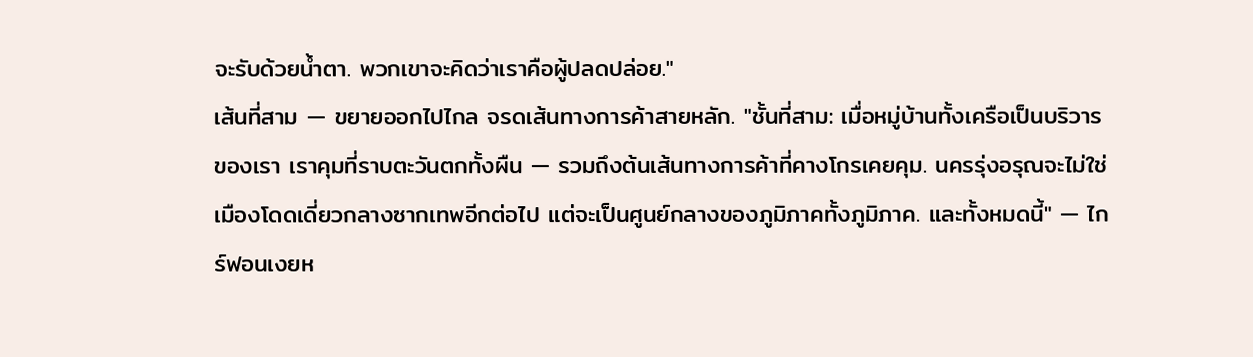จะรับด้วยน้ำตา. พวกเขาจะคิดว่าเราคือผู้ปลดปล่อย."
เส้นที่สาม — ขยายออกไปไกล จรดเส้นทางการค้าสายหลัก. "ชั้นที่สาม: เมื่อหมู่บ้านทั้งเครือเป็นบริวารของเรา เราคุมที่ราบตะวันตกทั้งผืน — รวมถึงต้นเส้นทางการค้าที่คางโกรเคยคุม. นครรุ่งอรุณจะไม่ใช่เมืองโดดเดี่ยวกลางซากเทพอีกต่อไป แต่จะเป็นศูนย์กลางของภูมิภาคทั้งภูมิภาค. และทั้งหมดนี้" — ไกร์ฟอนเงยห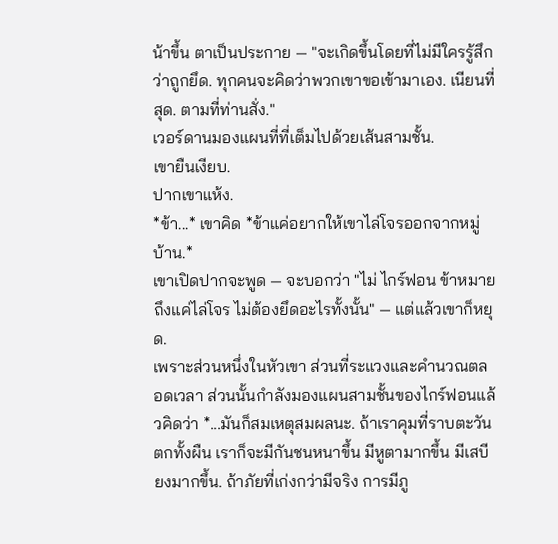น้าขึ้น ตาเป็นประกาย — "จะเกิดขึ้นโดยที่ไม่มีใครรู้สึกว่าถูกยึด. ทุกคนจะคิดว่าพวกเขาขอเข้ามาเอง. เนียนที่สุด. ตามที่ท่านสั่ง."
เวอร์ดานมองแผนที่ที่เต็มไปด้วยเส้นสามชั้น.
เขายืนเงียบ.
ปากเขาแห้ง.
*ข้า...* เขาคิด *ข้าแค่อยากให้เขาไล่โจรออกจากหมู่บ้าน.*
เขาเปิดปากจะพูด — จะบอกว่า "ไม่ ไกร์ฟอน ข้าหมายถึงแค่ไล่โจร ไม่ต้องยึดอะไรทั้งนั้น" — แต่แล้วเขาก็หยุด.
เพราะส่วนหนึ่งในหัวเขา ส่วนที่ระแวงและคำนวณตลอดเวลา ส่วนนั้นกำลังมองแผนสามชั้นของไกร์ฟอนแล้วคิดว่า *...มันก็สมเหตุสมผลนะ. ถ้าเราคุมที่ราบตะวันตกทั้งผืน เราก็จะมีกันชนหนาขึ้น มีหูตามากขึ้น มีเสบียงมากขึ้น. ถ้าภัยที่เก่งกว่ามีจริง การมีภู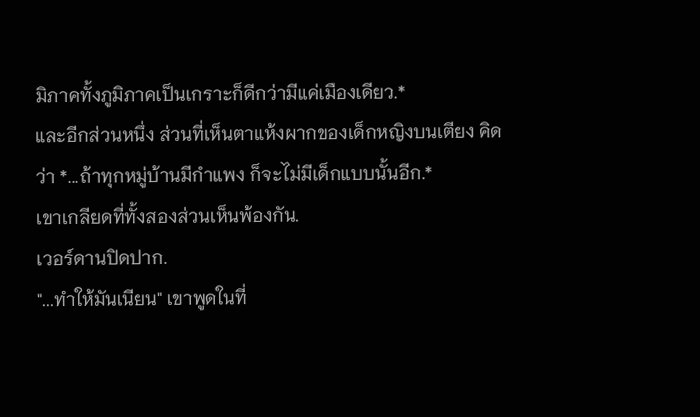มิภาคทั้งภูมิภาคเป็นเกราะก็ดีกว่ามีแค่เมืองเดียว.*
และอีกส่วนหนึ่ง ส่วนที่เห็นตาแห้งผากของเด็กหญิงบนเตียง คิดว่า *...ถ้าทุกหมู่บ้านมีกำแพง ก็จะไม่มีเด็กแบบนั้นอีก.*
เขาเกลียดที่ทั้งสองส่วนเห็นพ้องกัน.
เวอร์ดานปิดปาก.
"...ทำให้มันเนียน" เขาพูดในที่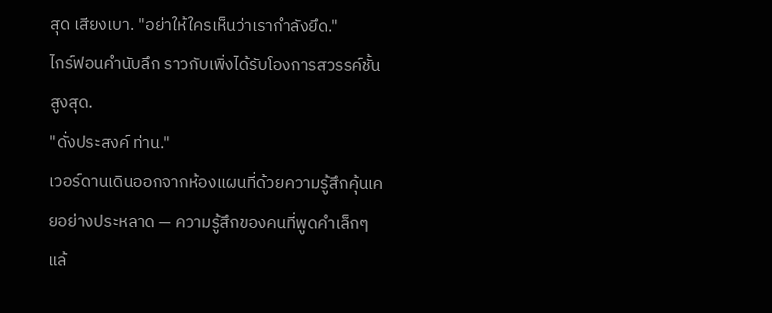สุด เสียงเบา. "อย่าให้ใครเห็นว่าเรากำลังยึด."
ไกร์ฟอนคำนับลึก ราวกับเพิ่งได้รับโองการสวรรค์ชั้นสูงสุด.
"ดั่งประสงค์ ท่าน."
เวอร์ดานเดินออกจากห้องแผนที่ด้วยความรู้สึกคุ้นเคยอย่างประหลาด — ความรู้สึกของคนที่พูดคำเล็กๆ แล้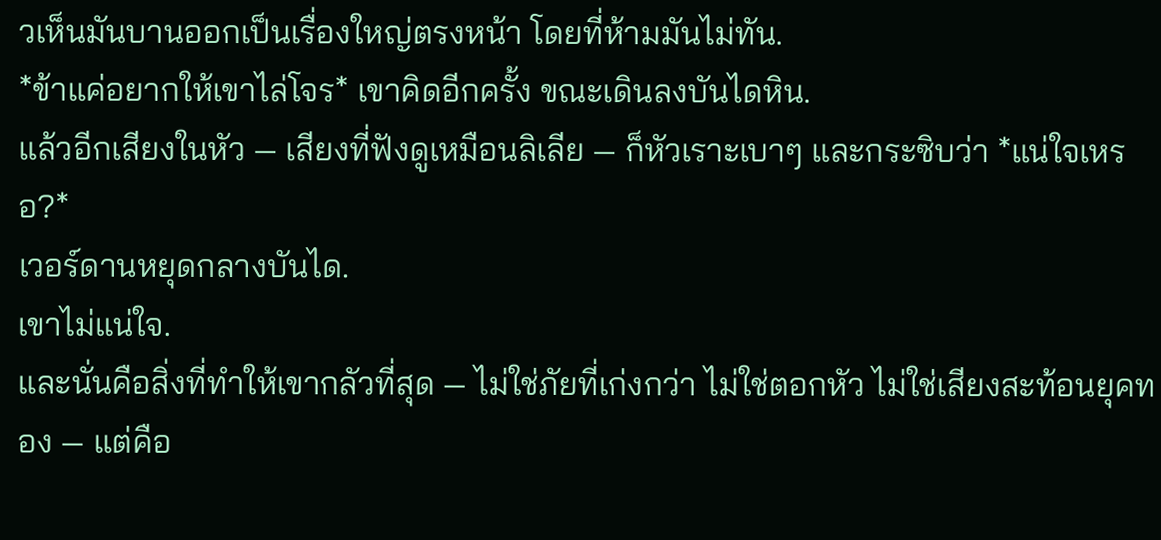วเห็นมันบานออกเป็นเรื่องใหญ่ตรงหน้า โดยที่ห้ามมันไม่ทัน.
*ข้าแค่อยากให้เขาไล่โจร* เขาคิดอีกครั้ง ขณะเดินลงบันไดหิน.
แล้วอีกเสียงในหัว — เสียงที่ฟังดูเหมือนลิเลีย — ก็หัวเราะเบาๆ และกระซิบว่า *แน่ใจเหรอ?*
เวอร์ดานหยุดกลางบันได.
เขาไม่แน่ใจ.
และนั่นคือสิ่งที่ทำให้เขากลัวที่สุด — ไม่ใช่ภัยที่เก่งกว่า ไม่ใช่ตอกหัว ไม่ใช่เสียงสะท้อนยุคทอง — แต่คือ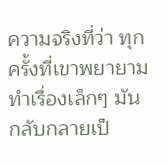ความจริงที่ว่า ทุกครั้งที่เขาพยายามทำเรื่องเล็กๆ มันกลับกลายเป็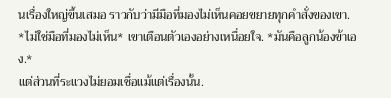นเรื่องใหญ่ขึ้นเสมอ ราวกับว่ามีมือที่มองไม่เห็นคอยขยายทุกคำสั่งของเขา.
*ไม่ใช่มือที่มองไม่เห็น* เขาเตือนตัวเองอย่างเหนื่อยใจ. *มันคือลูกน้องข้าเอง.*
แต่ส่วนที่ระแวงไม่ยอมเชื่อแม้แต่เรื่องนั้น.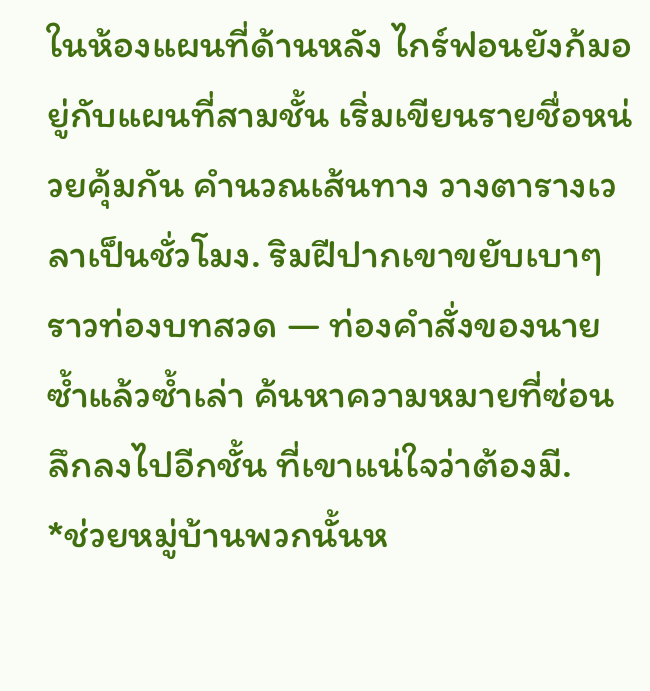ในห้องแผนที่ด้านหลัง ไกร์ฟอนยังก้มอยู่กับแผนที่สามชั้น เริ่มเขียนรายชื่อหน่วยคุ้มกัน คำนวณเส้นทาง วางตารางเวลาเป็นชั่วโมง. ริมฝีปากเขาขยับเบาๆ ราวท่องบทสวด — ท่องคำสั่งของนายซ้ำแล้วซ้ำเล่า ค้นหาความหมายที่ซ่อนลึกลงไปอีกชั้น ที่เขาแน่ใจว่าต้องมี.
*ช่วยหมู่บ้านพวกนั้นห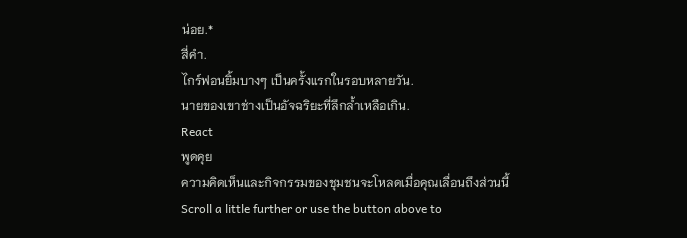น่อย.*
สี่คำ.
ไกร์ฟอนยิ้มบางๆ เป็นครั้งแรกในรอบหลายวัน.
นายของเขาช่างเป็นอัจฉริยะที่ลึกล้ำเหลือเกิน.
React
พูดคุย
ความคิดเห็นและกิจกรรมของชุมชนจะโหลดเมื่อคุณเลื่อนถึงส่วนนี้
Scroll a little further or use the button above to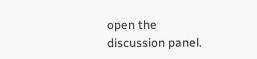open the discussion panel.